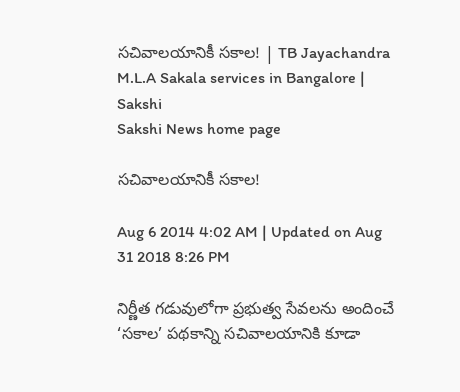సచివాలయానికీ సకాల! | TB Jayachandra M.L.A Sakala services in Bangalore | Sakshi
Sakshi News home page

సచివాలయానికీ సకాల!

Aug 6 2014 4:02 AM | Updated on Aug 31 2018 8:26 PM

నిర్ణీత గడువులోగా ప్రభుత్వ సేవలను అందించే ‘సకాల’ పథకాన్ని సచివాలయానికి కూడా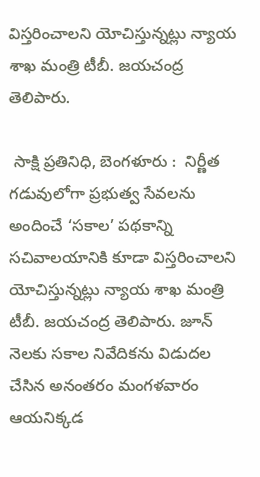విస్తరించాలని యోచిస్తున్నట్లు న్యాయ శాఖ మంత్రి టీబీ. జయచంద్ర తెలిపారు.

 సాక్షి ప్రతినిధి, బెంగళూరు :  నిర్ణీత గడువులోగా ప్రభుత్వ సేవలను అందించే ‘సకాల’ పథకాన్ని సచివాలయానికి కూడా విస్తరించాలని యోచిస్తున్నట్లు న్యాయ శాఖ మంత్రి టీబీ. జయచంద్ర తెలిపారు. జూన్ నెలకు సకాల నివేదికను విడుదల చేసిన అనంతరం మంగళవారం ఆయనిక్కడ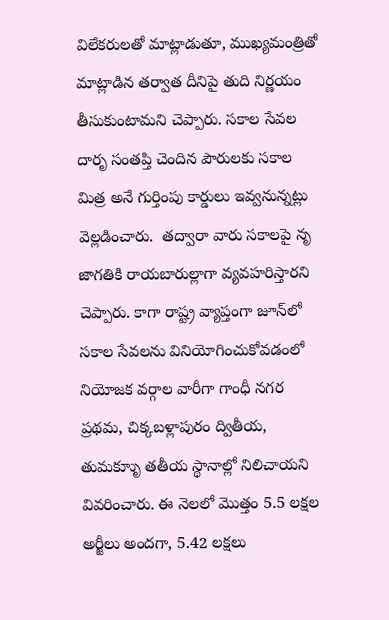విలేకరులతో మాట్లాడుతూ, ముఖ్యమంత్రితో మాట్లాడిన తర్వాత దీనిపై తుది నిర్ణయం తీసుకుంటామని చెప్పారు. సకాల సేవల దారృ సంతప్తి చెందిన పౌరులకు సకాల మిత్ర అనే గుర్తింపు కార్డులు ఇవ్వనున్నట్లు వెల్లడించారు.  తద్వారా వారు సకాలపై నృ జాగతికి రాయబారుల్లాగా వ్యవహరిస్తారని చెప్పారు. కాగా రాష్ట్ర వ్యాప్తంగా జూన్‌లో సకాల సేవలను వినియోగించుకోవడంలో నియోజక వర్గాల వారీగా గాంధీ నగర ప్రథమ, చిక్కబళ్లాపురం ద్వితీయ, తుమకూృు తతీయ స్థానాల్లో నిలిచాయని వివరించారు. ఈ నెలలో మొత్తం 5.5 లక్షల అర్జీలు అందగా, 5.42 లక్షలు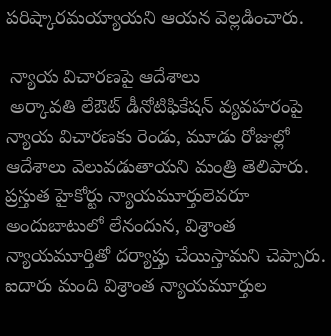పరిష్కారమయ్యాయని ఆయన వెల్లడించారు.

 న్యాయ విచారణపై ఆదేశాలు
 అర్కావతి లేఔట్ డీనోటిఫికేషన్ వ్యవహరంపై న్యాయ విచారణకు రెండు, మూడు రోజుల్లో ఆదేశాలు వెలువడుతాయని మంత్రి తెలిపారు. ప్రస్తుత హైకోర్టు న్యాయమూర్తులెవరూ అందుబాటులో లేనందున, విశ్రాంత న్యాయమూర్తితో దర్యాప్తు చేయిస్తామని చెప్పారు. ఐదారు మంది విశ్రాంత న్యాయమూర్తుల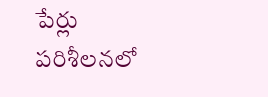పేర్లు పరిశీలనలో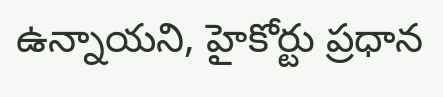ఉన్నాయని, హైకోర్టు ప్రధాన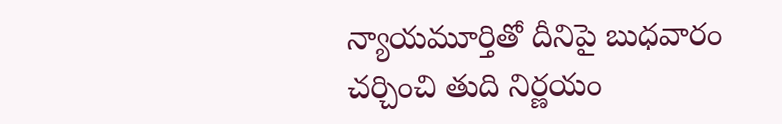న్యాయమూర్తితో దీనిపై బుధవారం చర్చించి తుది నిర్ణయం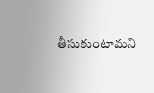తీసుకుంటామని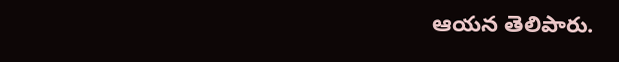ఆయన తెలిపారు.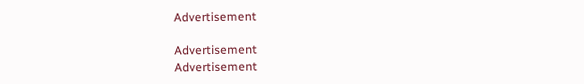Advertisement

Advertisement
Advertisement